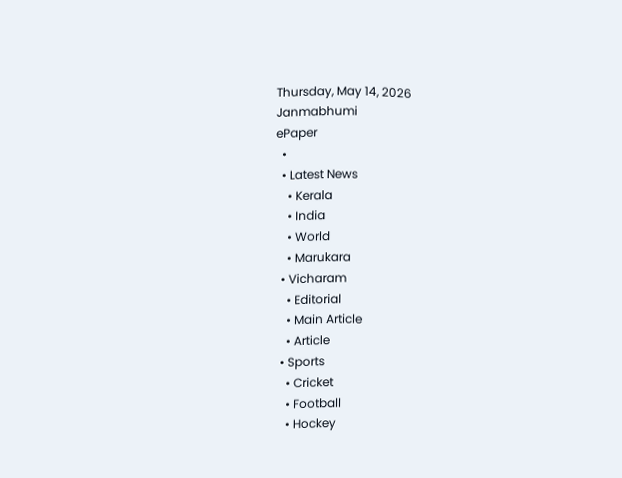Thursday, May 14, 2026
Janmabhumi
ePaper
  •
  • Latest News
    • Kerala
    • India
    • World
    • Marukara
  • Vicharam
    • Editorial
    • Main Article
    • Article
  • Sports
    • Cricket
    • Football
    • Hockey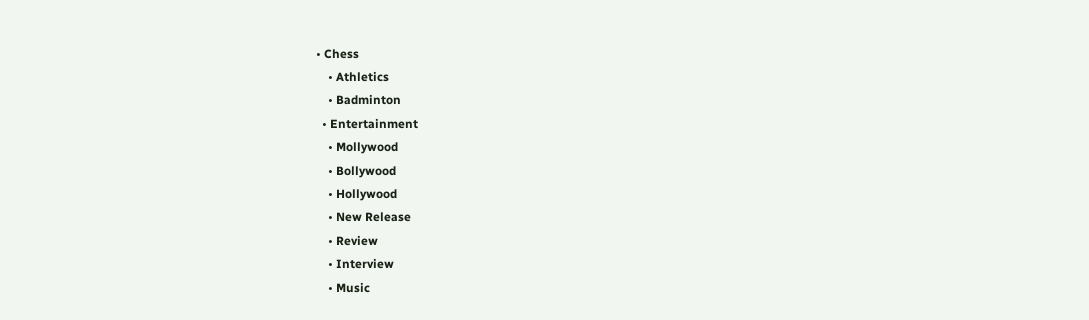• Chess
    • Athletics
    • Badminton
  • Entertainment
    • Mollywood
    • Bollywood
    • Hollywood
    • New Release
    • Review
    • Interview
    • Music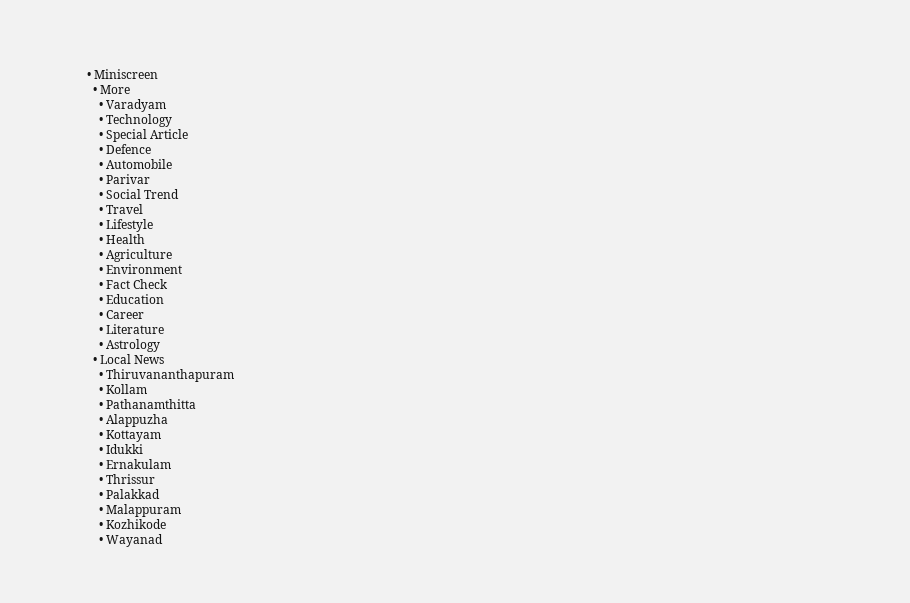• Miniscreen
  • More
    • Varadyam
    • Technology
    • Special Article
    • Defence
    • Automobile
    • Parivar
    • Social Trend
    • Travel
    • Lifestyle
    • Health
    • Agriculture
    • Environment
    • Fact Check
    • Education
    • Career
    • Literature
    • Astrology
  • Local News
    • Thiruvananthapuram
    • Kollam
    • Pathanamthitta
    • Alappuzha
    • Kottayam
    • Idukki
    • Ernakulam
    • Thrissur
    • Palakkad
    • Malappuram
    • Kozhikode
    • Wayanad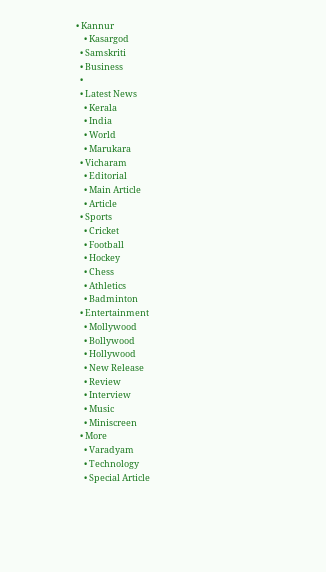• Kannur
    • Kasargod
  • Samskriti
  • Business
  •
  • Latest News
    • Kerala
    • India
    • World
    • Marukara
  • Vicharam
    • Editorial
    • Main Article
    • Article
  • Sports
    • Cricket
    • Football
    • Hockey
    • Chess
    • Athletics
    • Badminton
  • Entertainment
    • Mollywood
    • Bollywood
    • Hollywood
    • New Release
    • Review
    • Interview
    • Music
    • Miniscreen
  • More
    • Varadyam
    • Technology
    • Special Article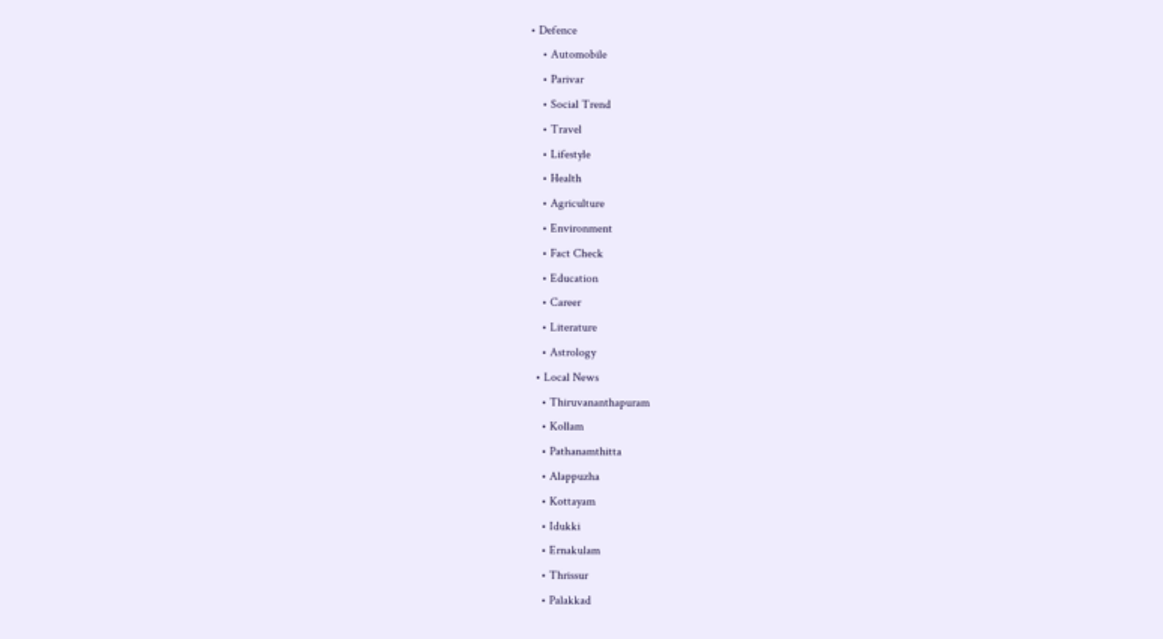• Defence
    • Automobile
    • Parivar
    • Social Trend
    • Travel
    • Lifestyle
    • Health
    • Agriculture
    • Environment
    • Fact Check
    • Education
    • Career
    • Literature
    • Astrology
  • Local News
    • Thiruvananthapuram
    • Kollam
    • Pathanamthitta
    • Alappuzha
    • Kottayam
    • Idukki
    • Ernakulam
    • Thrissur
    • Palakkad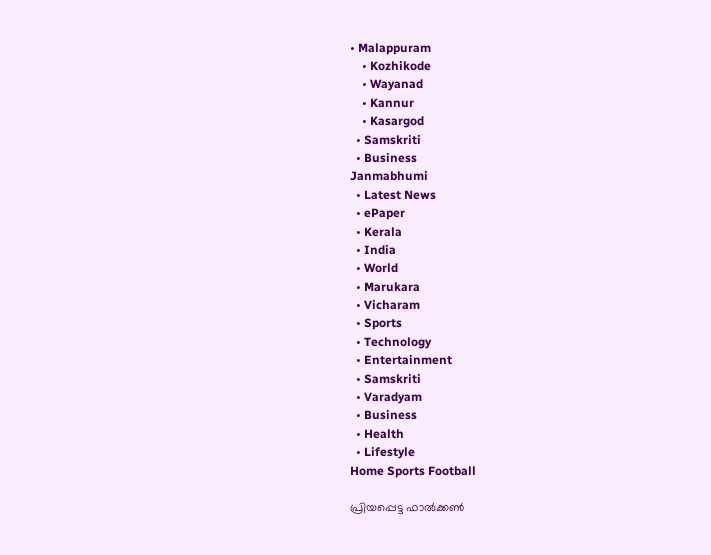• Malappuram
    • Kozhikode
    • Wayanad
    • Kannur
    • Kasargod
  • Samskriti
  • Business
Janmabhumi
  • Latest News
  • ePaper
  • Kerala
  • India
  • World
  • Marukara
  • Vicharam
  • Sports
  • Technology
  • Entertainment
  • Samskriti
  • Varadyam
  • Business
  • Health
  • Lifestyle
Home Sports Football

പ്രിയപ്പെട്ട ഫാല്‍ക്കണ്‍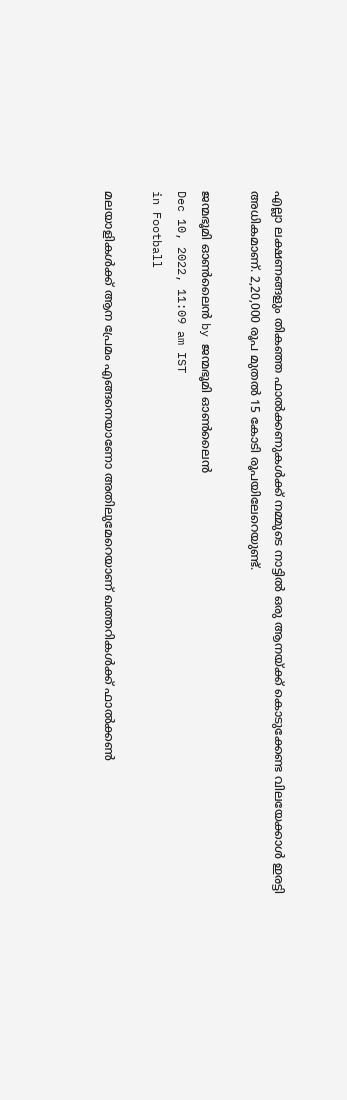എല്ലാ ലക്ഷണങ്ങളും തികഞ്ഞ ഫാല്‍ക്കണുകള്‍ക്ക് നമ്മുടെ നാട്ടില്‍ ഒരു ആനയ്‌ക്ക് കൊടുക്കേണ്ട വിലയേക്കാള്‍ ഇരട്ടി അധികമാണ്. 2,20,000 രൂപ മുതല്‍ 15 കോടി രൂപയിലേറെയുണ്ട്.

ജന്മഭൂമി ഓണ്‍ലൈന്‍ by ജന്മഭൂമി ഓണ്‍ലൈന്‍
Dec 10, 2022, 11:09 am IST
in Football

മലയാളികള്‍ക്ക് ആന പ്രേമം എങ്ങനെയാണോ അതിലുമേറെയാണ് ഖത്തറികള്‍ക്ക് ഫാല്‍ക്കണ്‍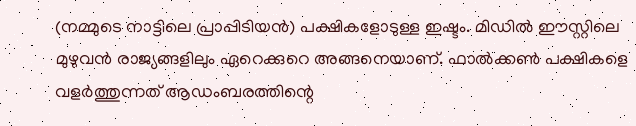(നമ്മുടെ നാട്ടിലെ പ്രാപ്പിടിയന്‍) പക്ഷികളോടുള്ള ഇഷ്ടം. മിഡില്‍ ഈസ്റ്റിലെ മുഴുവന്‍ രാജ്യങ്ങളിലും ഏറെക്കുറെ അങ്ങനെയാണ്. ഫാല്‍ക്കണ്‍ പക്ഷികളെ വളര്‍ത്തുന്നത് ആഡംബരത്തിന്റെ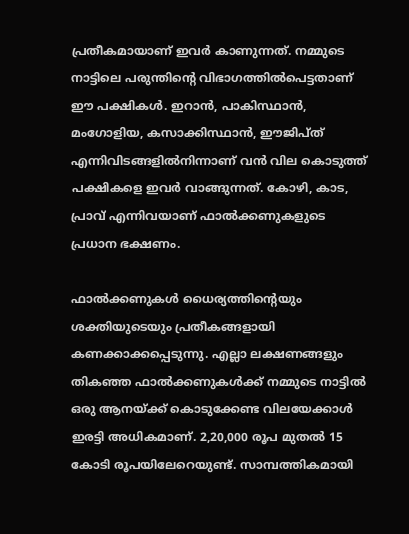പ്രതീകമായാണ് ഇവര്‍ കാണുന്നത്. നമ്മുടെ നാട്ടിലെ പരുന്തിന്റെ വിഭാഗത്തില്‍പെട്ടതാണ് ഈ പക്ഷികള്‍. ഇറാന്‍, പാകിസ്ഥാന്‍, മംഗോളിയ, കസാക്കിസ്ഥാന്‍, ഈജിപ്ത് എന്നിവിടങ്ങളില്‍നിന്നാണ് വന്‍ വില കൊടുത്ത് പക്ഷികളെ ഇവര്‍ വാങ്ങുന്നത്. കോഴി, കാട, പ്രാവ് എന്നിവയാണ് ഫാല്‍ക്കണുകളുടെ പ്രധാന ഭക്ഷണം.

ഫാല്‍ക്കണുകള്‍ ധൈര്യത്തിന്റെയും ശക്തിയുടെയും പ്രതീകങ്ങളായി കണക്കാക്കപ്പെടുന്നു. എല്ലാ ലക്ഷണങ്ങളും തികഞ്ഞ ഫാല്‍ക്കണുകള്‍ക്ക് നമ്മുടെ നാട്ടില്‍ ഒരു ആനയ്‌ക്ക് കൊടുക്കേണ്ട വിലയേക്കാള്‍ ഇരട്ടി അധികമാണ്. 2,20,000 രൂപ മുതല്‍ 15 കോടി രൂപയിലേറെയുണ്ട്. സാമ്പത്തികമായി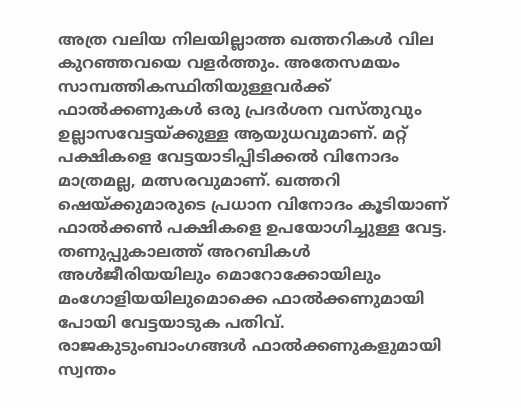അത്ര വലിയ നിലയില്ലാത്ത ഖത്തറികള്‍ വില കുറഞ്ഞവയെ വളര്‍ത്തും. അതേസമയം സാമ്പത്തികസ്ഥിതിയുള്ളവര്‍ക്ക് ഫാല്‍ക്കണുകള്‍ ഒരു പ്രദര്‍ശന വസ്തുവും ഉല്ലാസവേട്ടയ്‌ക്കുള്ള ആയുധവുമാണ്. മറ്റ് പക്ഷികളെ വേട്ടയാടിപ്പിടിക്കല്‍ വിനോദം മാത്രമല്ല, മത്സരവുമാണ്. ഖത്തറി ഷെയ്‌ക്കുമാരുടെ പ്രധാന വിനോദം കൂടിയാണ് ഫാല്‍ക്കണ്‍ പക്ഷികളെ ഉപയോഗിച്ചുള്ള വേട്ട. തണുപ്പുകാലത്ത് അറബികള്‍ അള്‍ജീരിയയിലും മൊറോക്കോയിലും മംഗോളിയയിലുമൊക്കെ ഫാല്‍ക്കണുമായി പോയി വേട്ടയാടുക പതിവ്. രാജകുടുംബാംഗങ്ങള്‍ ഫാല്‍ക്കണുകളുമായി സ്വന്തം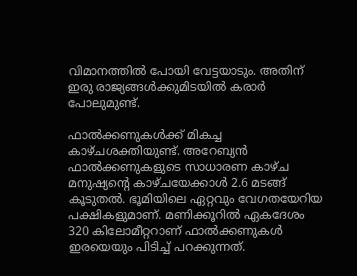വിമാനത്തില്‍ പോയി വേട്ടയാടും. അതിന് ഇരു രാജ്യങ്ങള്‍ക്കുമിടയില്‍ കരാര്‍ പോലുമുണ്ട്.

ഫാല്‍ക്കണുകള്‍ക്ക് മികച്ച കാഴ്ചശക്തിയുണ്ട്. അറേബ്യന്‍ ഫാല്‍ക്കണുകളുടെ സാധാരണ കാഴ്ച മനുഷ്യന്റെ കാഴ്ചയേക്കാള്‍ 2.6 മടങ്ങ് കൂടുതല്‍. ഭൂമിയിലെ ഏറ്റവും വേഗതയേറിയ പക്ഷികളുമാണ്. മണിക്കൂറില്‍ ഏകദേശം 320 കിലോമീറ്ററാണ് ഫാല്‍ക്കണുകള്‍ ഇരയെയും പിടിച്ച് പറക്കുന്നത്.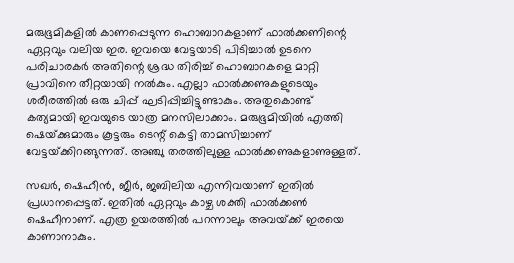മരുഭൂമികളില്‍ കാണപ്പെടുന്ന ഹൊബാറകളാണ് ഫാല്‍ക്കണിന്റെ ഏറ്റവും വലിയ ഇര. ഇവയെ വേട്ടയാടി പിടിച്ചാല്‍ ഉടനെ പരിചാരകര്‍ അതിന്റെ ശ്രദ്ധ തിരിച്ച് ഹൊബാറകളെ മാറ്റി പ്രാവിനെ തീറ്റയായി നല്‍കും. എല്ലാ ഫാല്‍ക്കണുകളുടെയും ശരീരത്തില്‍ ഒരു ചിപ്പ് ഘടിപ്പിച്ചിട്ടുണ്ടാകും. അതുകൊണ്ട് കത്യമായി ഇവയുടെ യാത്ര മനസിലാക്കാം. മരുഭൂമിയില്‍ എത്തി ഷെയ്‌ക്കുമാരും കൂട്ടരും ടെന്റ് കെട്ടി താമസിച്ചാണ് വേട്ടയ്‌ക്കിറങ്ങുന്നത്. അഞ്ചു തരത്തിലുള്ള ഫാല്‍ക്കണുകളാണുള്ളത്.

സഖര്‍, ഷെഹീന്‍, ജീര്‍, ജബിലിയ എന്നിവയാണ് ഇതില്‍ പ്രധാനപ്പെട്ടത്. ഇതില്‍ ഏറ്റവും കാഴ്ച ശക്തി ഫാല്‍ക്കണ്‍ ഷെഹീനാണ്. എത്ര ഉയരത്തില്‍ പറന്നാലും അവയ്‌ക്ക് ഇരയെ കാണാനാകും.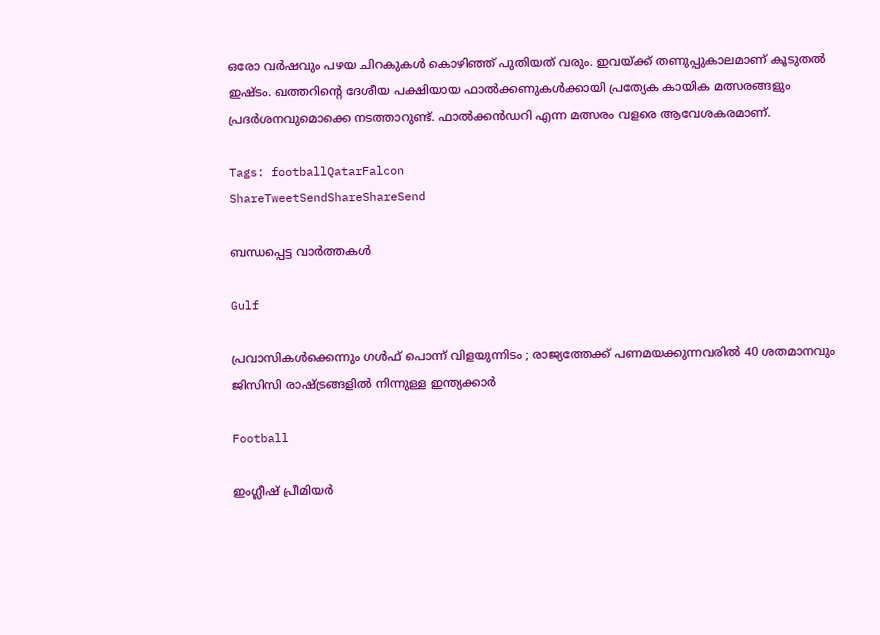ഒരോ വര്‍ഷവും പഴയ ചിറകുകള്‍ കൊഴിഞ്ഞ് പുതിയത് വരും. ഇവയ്‌ക്ക് തണുപ്പുകാലമാണ് കൂടുതല്‍ ഇഷ്ടം. ഖത്തറിന്റെ ദേശീയ പക്ഷിയായ ഫാല്‍ക്കണുകള്‍ക്കായി പ്രത്യേക കായിക മത്സരങ്ങളും പ്രദര്‍ശനവുമൊക്കെ നടത്താറുണ്ട്. ഫാല്‍ക്കന്‍ഡറി എന്ന മത്സരം വളരെ ആവേശകരമാണ്.

Tags: footballQatarFalcon
ShareTweetSendShareShareSend

ബന്ധപ്പെട്ട വാര്‍ത്തകള്‍

Gulf

പ്രവാസികൾക്കെന്നും ഗൾഫ് പൊന്ന് വിളയുന്നിടം ; രാജ്യത്തേക്ക് പണമയക്കുന്നവരിൽ 40 ശതമാനവും ജിസിസി രാഷ്‌ട്രങ്ങളിൽ നിന്നുള്ള ഇന്ത്യക്കാർ

Football

ഇംഗ്ലീഷ് പ്രീമിയര്‍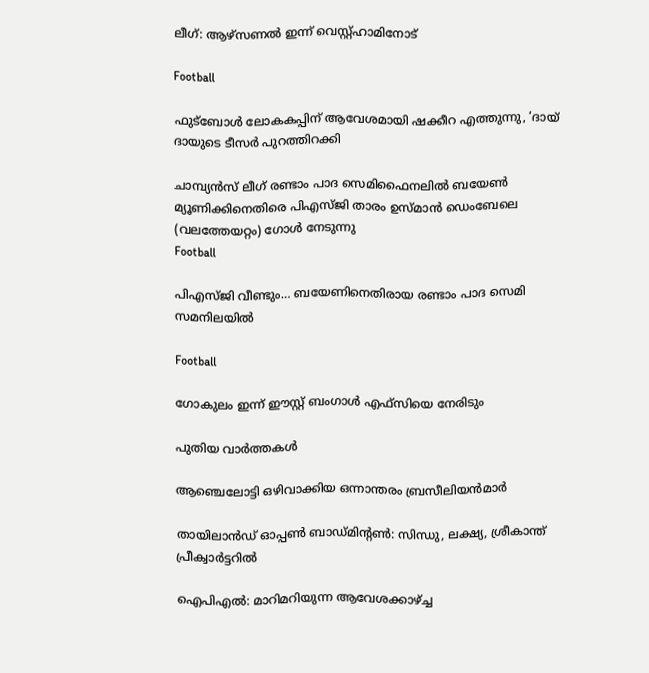ലീഗ്: ആഴ്‌സണല്‍ ഇന്ന് വെസ്റ്റ്ഹാമിനോട്

Football

ഫുട്ബോള്‍ ലോകകപ്പിന് ആവേശമായി ഷക്കീറ എത്തുന്നു, ‘ദായ് ദായുടെ ടീസര്‍ പുറത്തിറക്കി

ചാമ്പ്യന്‍സ് ലീഗ് രണ്ടാം പാദ സെമിഫൈനലില്‍ ബയേണ്‍ മ്യൂണിക്കിനെതിരെ പിഎസ്ജി താരം ഉസ്മാന്‍ ഡെംബേലെ
(വലത്തേയറ്റം) ഗോള്‍ നേടുന്നു
Football

പിഎസ്ജി വീണ്ടും… ബയേണിനെതിരായ രണ്ടാം പാദ സെമി സമനിലയില്‍

Football

ഗോകുലം ഇന്ന് ഈസ്റ്റ് ബംഗാള്‍ എഫ്സിയെ നേരിടും

പുതിയ വാര്‍ത്തകള്‍

ആഞ്ചെലോട്ടി ഒഴിവാക്കിയ ഒന്നാന്തരം ബ്രസീലിയന്‍മാര്‍

തായിലാന്‍ഡ് ഓപ്പണ്‍ ബാഡ്മിന്റണ്‍: സിന്ധു, ലക്ഷ്യ, ശ്രീകാന്ത് പ്രീക്വാര്‍ട്ടറില്‍

ഐപിഎല്‍: മാറിമറിയുന്ന ആവേശക്കാഴ്‌ച്ച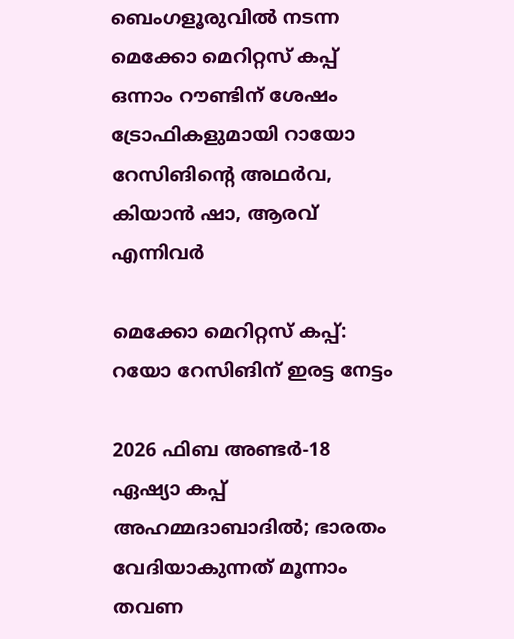ബെംഗളൂരുവില്‍ നടന്ന മെക്കോ മെറിറ്റസ് കപ്പ് ഒന്നാം റൗണ്ടിന് ശേഷം ട്രോഫികളുമായി റായോ റേസിങിന്റെ അഥര്‍വ, കിയാന്‍ ഷാ, ആരവ് എന്നിവര്‍

മെക്കോ മെറിറ്റസ് കപ്പ്: റയോ റേസിങിന് ഇരട്ട നേട്ടം

2026 ഫിബ അണ്ടര്‍-18 ഏഷ്യാ കപ്പ് അഹമ്മദാബാദില്‍; ഭാരതം വേദിയാകുന്നത് മൂന്നാം തവണ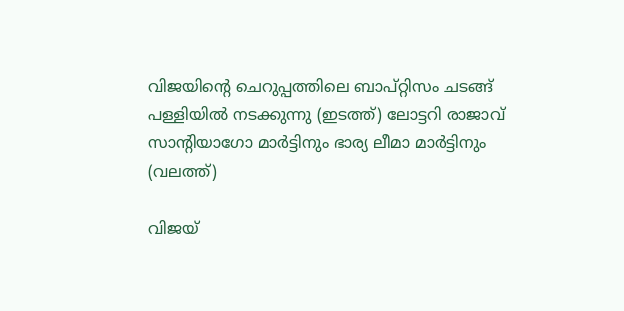വിജയിന്‍റെ ചെറുപ്പത്തിലെ ബാപ്റ്റിസം ചടങ്ങ് പള്ളിയില്‍ നടക്കുന്നു (ഇടത്ത്) ലോട്ടറി രാജാവ് സാന്‍റിയാഗോ മാര്‍ട്ടിനും ഭാര്യ ലീമാ മാര്‍ട്ടിനും (വലത്ത്)

വിജയ്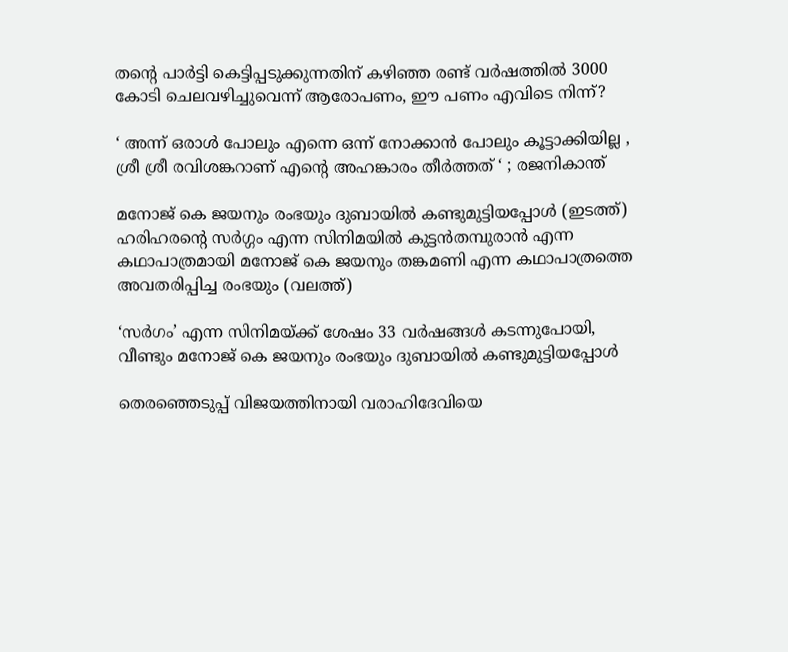തന്റെ പാര്‍ട്ടി കെട്ടിപ്പടുക്കുന്നതിന് കഴിഞ്ഞ രണ്ട് വര്‍ഷത്തില്‍ 3000 കോടി ചെലവഴിച്ചുവെന്ന് ആരോപണം, ഈ പണം എവിടെ നിന്ന്?

‘ അന്ന് ഒരാൾ പോലും എന്നെ ഒന്ന് നോക്കാൻ പോലും കൂട്ടാക്കിയില്ല , ശ്രീ ശ്രീ രവിശങ്കറാണ് എന്റെ അഹങ്കാരം തീർത്തത് ‘ ; രജനികാന്ത്

മനോജ് കെ ജയനും രംഭയും ദുബായില്‍ കണ്ടുമുട്ടിയപ്പോള്‍ (ഇടത്ത്) ഹരിഹരന്‍റെ സര്‍ഗ്ഗം എന്ന സിനിമയില്‍ കുട്ടന്‍തമ്പുരാന്‍ എന്ന കഥാപാത്രമായി മനോജ് കെ ജയനും തങ്കമണി എന്ന കഥാപാത്രത്തെ അവതരിപ്പിച്ച രംഭയും (വലത്ത്)

‘സര്‍ഗം’ എന്ന സിനിമയ്‌ക്ക് ശേഷം 33 വർഷങ്ങൾ കടന്നുപോയി, വീണ്ടും മനോജ് കെ ജയനും രംഭയും ദുബായില്‍ കണ്ടുമുട്ടിയപ്പോള്‍

തെരഞ്ഞെടുപ്പ് വിജയത്തിനായി വരാഹിദേവിയെ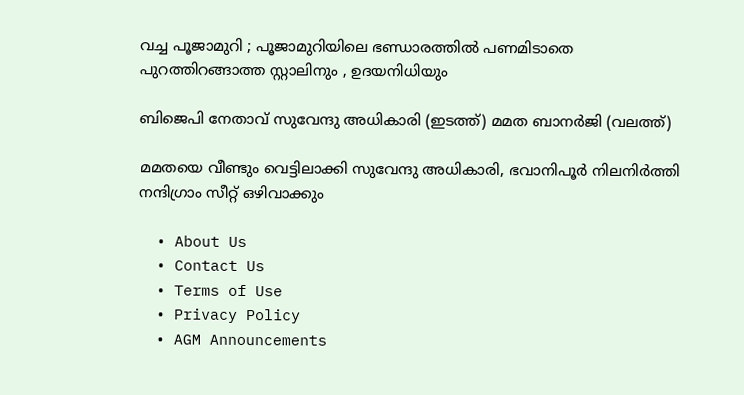വച്ച പൂജാമുറി ; പൂജാമുറിയിലെ ഭണ്ഡാരത്തിൽ പണമിടാതെ പുറത്തിറങ്ങാത്ത സ്റ്റാലിനും , ഉദയനിധിയും

ബിജെപി നേതാവ് സുവേന്ദു അധികാരി (ഇടത്ത്) മമത ബാനര്‍ജി (വലത്ത്)

മമതയെ വീണ്ടും വെട്ടിലാക്കി സുവേന്ദു അധികാരി, ഭവാനിപൂര്‍ നിലനിര്‍ത്തി നന്ദിഗ്രാം സീറ്റ് ഒഴിവാക്കും

  • About Us
  • Contact Us
  • Terms of Use
  • Privacy Policy
  • AGM Announcements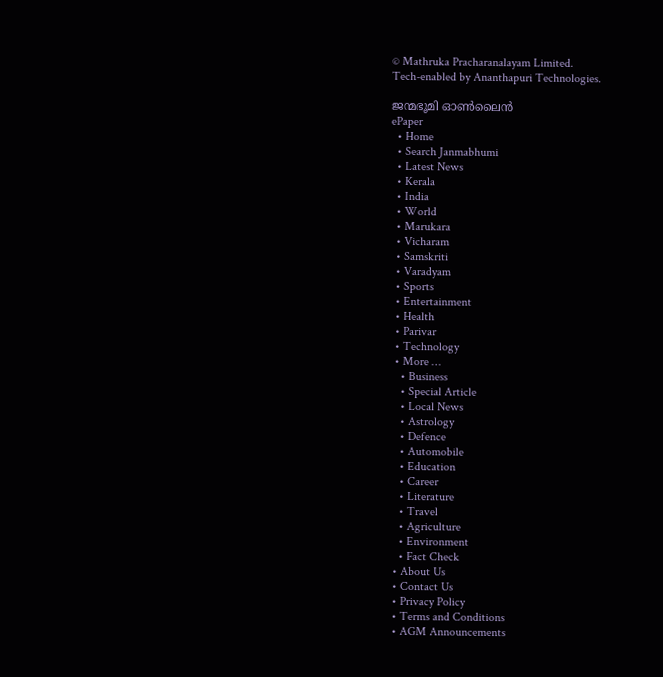© Mathruka Pracharanalayam Limited.
Tech-enabled by Ananthapuri Technologies.

ജന്മഭൂമി ഓണ്‍ലൈന്‍
ePaper
  • Home
  • Search Janmabhumi
  • Latest News
  • Kerala
  • India
  • World
  • Marukara
  • Vicharam
  • Samskriti
  • Varadyam
  • Sports
  • Entertainment
  • Health
  • Parivar
  • Technology
  • More …
    • Business
    • Special Article
    • Local News
    • Astrology
    • Defence
    • Automobile
    • Education
    • Career
    • Literature
    • Travel
    • Agriculture
    • Environment
    • Fact Check
  • About Us
  • Contact Us
  • Privacy Policy
  • Terms and Conditions
  • AGM Announcements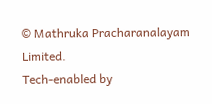© Mathruka Pracharanalayam Limited.
Tech-enabled by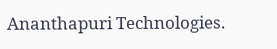Ananthapuri Technologies.